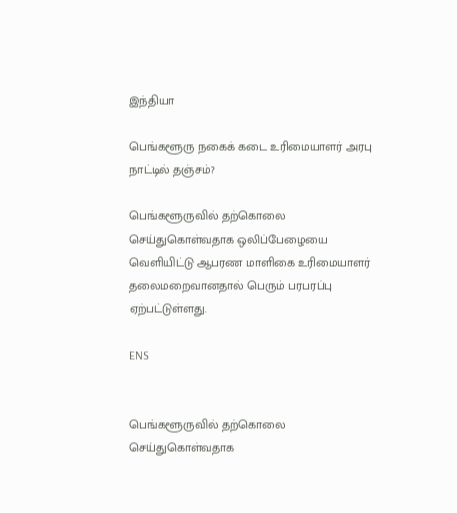இந்தியா

பெங்களூரு நகைக் கடை உரிமையாளர் அரபு நாட்டில் தஞ்சம்?

பெங்களூருவில் தற்கொலை செய்துகொள்வதாக ஒலிப்பேழையை வெளியிட்டு ஆபரண மாளிகை உரிமையாளர் தலைமறைவானதால் பெரும் பரபரப்பு ஏற்பட்டுள்ளது.

ENS


பெங்களூருவில் தற்கொலை செய்துகொள்வதாக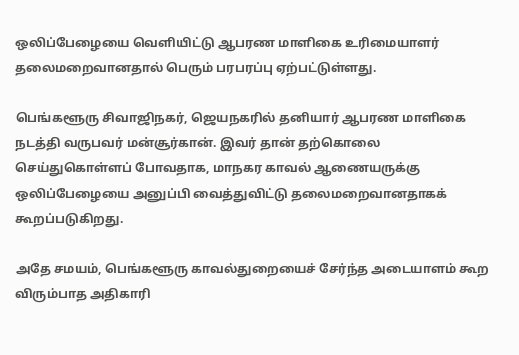ஒலிப்பேழையை வெளியிட்டு ஆபரண மாளிகை உரிமையாளர் தலைமறைவானதால் பெரும் பரபரப்பு ஏற்பட்டுள்ளது.

பெங்களூரு சிவாஜிநகர், ஜெயநகரில் தனியார் ஆபரண மாளிகை நடத்தி வருபவர் மன்சூர்கான். இவர் தான் தற்கொலை செய்துகொள்ளப் போவதாக, மாநகர காவல் ஆணையருக்கு ஒலிப்பேழையை அனுப்பி வைத்துவிட்டு தலைமறைவானதாகக் கூறப்படுகிறது.

அதே சமயம், பெங்களூரு காவல்துறையைச் சேர்ந்த அடையாளம் கூற விரும்பாத அதிகாரி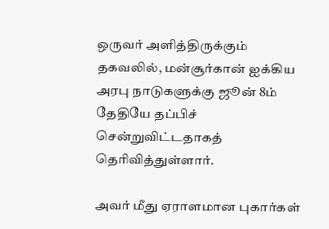ஒருவர் அளித்திருக்கும் தகவலில், மன்சூர்கான் ஐக்கிய அரபு நாடுகளுக்கு ஜூன் 8ம் தேதியே தப்பிச் சென்றுவிட்டதாகத் தெரிவித்துள்ளார்.

அவர் மீது ஏராளமான புகார்கள்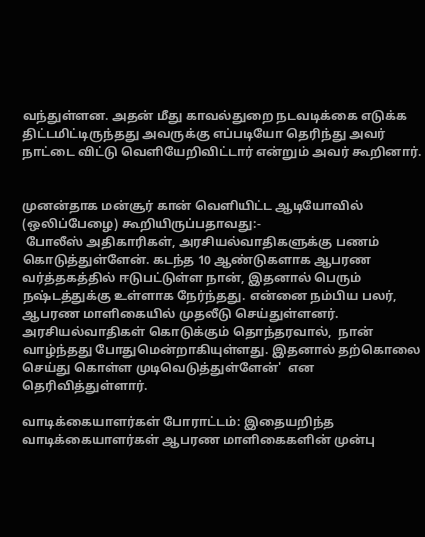வந்துள்ளன. அதன் மீது காவல்துறை நடவடிக்கை எடுக்க திட்டமிட்டிருந்தது அவருக்கு எப்படியோ தெரிந்து அவர் நாட்டை விட்டு வெளியேறிவிட்டார் என்றும் அவர் கூறினார்.


முனன்தாக மன்சூர் கான் வெளியிட்ட ஆடியோவில் (ஒலிப்பேழை) கூறியிருப்பதாவது:-
 போலீஸ் அதிகாரிகள், அரசியல்வாதிகளுக்கு பணம் கொடுத்துள்ளேன். கடந்த 10 ஆண்டுகளாக ஆபரண வர்த்தகத்தில் ஈடுபட்டுள்ள நான், இதனால் பெரும் நஷ்டத்துக்கு உள்ளாக நேர்ந்தது. என்னை நம்பிய பலர், ஆபரண மாளிகையில் முதலீடு செய்துள்ளனர். அரசியல்வாதிகள் கொடுக்கும் தொந்தரவால்,  நான் வாழ்ந்தது போதுமென்றாகியுள்ளது. இதனால் தற்கொலை செய்து கொள்ள முடிவெடுத்துள்ளேன்'  என தெரிவித்துள்ளார்.

வாடிக்கையாளர்கள் போராட்டம்: இதையறிந்த வாடிக்கையாளர்கள் ஆபரண மாளிகைகளின் முன்பு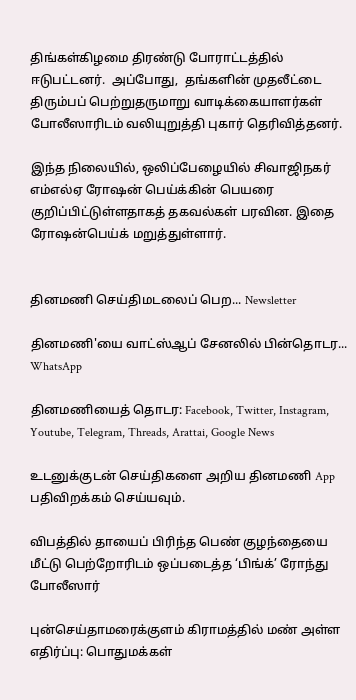திங்கள்கிழமை திரண்டு போராட்டத்தில் ஈடுபட்டனர்.  அப்போது,  தங்களின் முதலீட்டை திரும்பப் பெற்றுதருமாறு வாடிக்கையாளர்கள் போலீஸாரிடம் வலியுறுத்தி புகார் தெரிவித்தனர்.

இந்த நிலையில், ஒலிப்பேழையில் சிவாஜிநகர் எம்எல்ஏ ரோஷன் பெய்க்கின் பெயரை குறிப்பிட்டுள்ளதாகத் தகவல்கள் பரவின. இதை ரோஷன்பெய்க் மறுத்துள்ளார்.


தினமணி செய்திமடலைப் பெற... Newsletter

தினமணி'யை வாட்ஸ்ஆப் சேனலில் பின்தொடர... WhatsApp

தினமணியைத் தொடர: Facebook, Twitter, Instagram, Youtube, Telegram, Threads, Arattai, Google News

உடனுக்குடன் செய்திகளை அறிய தினமணி App பதிவிறக்கம் செய்யவும்.

விபத்தில் தாயைப் பிரிந்த பெண் குழந்தையை மீட்டு பெற்றோரிடம் ஒப்படைத்த ‘பிங்க்’ ரோந்து போலீஸார்

புன்செய்தாமரைக்குளம் கிராமத்தில் மண் அள்ள எதிர்ப்பு: பொதுமக்கள்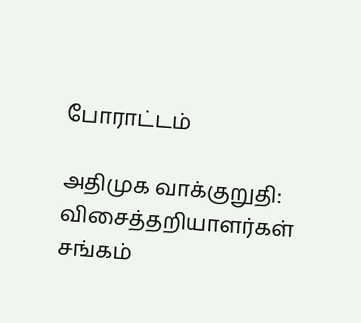போராட்டம்

அதிமுக வாக்குறுதி: விசைத்தறியாளர்கள் சங்கம்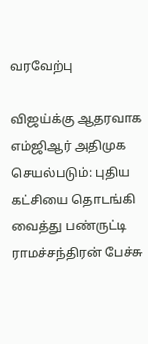வரவேற்பு

விஜய்க்கு ஆதரவாக எம்ஜிஆர் அதிமுக செயல்படும்: புதிய கட்சியை தொடங்கி வைத்து பண்ருட்டி ராமச்சந்திரன் பேச்சு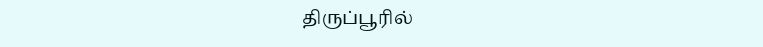திருப்பூரில்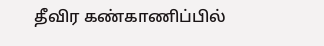தீவிர கண்காணிப்பில்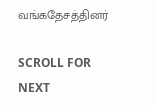வங்கதேசத்தினர்

SCROLL FOR NEXT